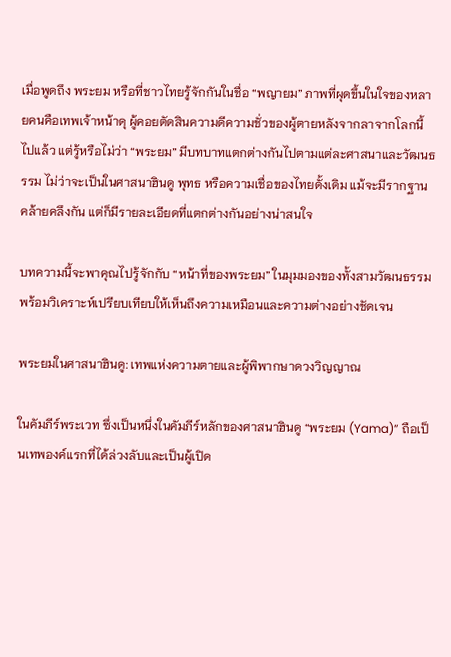เมื่อพูดถึง พระยม หรือที่ชาวไทยรู้จักกันในชื่อ “พญายม” ภาพที่ผุดขึ้นในใจของหลายคนคือเทพเจ้าหน้าดุ ผู้คอยตัดสินความดีความชั่วของผู้ตายหลังจากลาจากโลกนี้ไปแล้ว แต่รู้หรือไม่ว่า “พระยม” มีบทบาทแตกต่างกันไปตามแต่ละศาสนาและวัฒนธรรม ไม่ว่าจะเป็นในศาสนาฮินดู พุทธ หรือความเชื่อของไทยดั้งเดิม แม้จะมีรากฐานคล้ายคลึงกัน แต่ก็มีรายละเอียดที่แตกต่างกันอย่างน่าสนใจ

บทความนี้จะพาคุณไปรู้จักกับ “หน้าที่ของพระยม” ในมุมมองของทั้งสามวัฒนธรรม พร้อมวิเคราะห์เปรียบเทียบให้เห็นถึงความเหมือนและความต่างอย่างชัดเจน

พระยมในศาสนาฮินดู: เทพแห่งความตายและผู้พิพากษาดวงวิญญาณ

ในคัมภีร์พระเวท ซึ่งเป็นหนึ่งในคัมภีร์หลักของศาสนาฮินดู “พระยม (Yama)” ถือเป็นเทพองค์แรกที่ได้ล่วงลับและเป็นผู้เปิด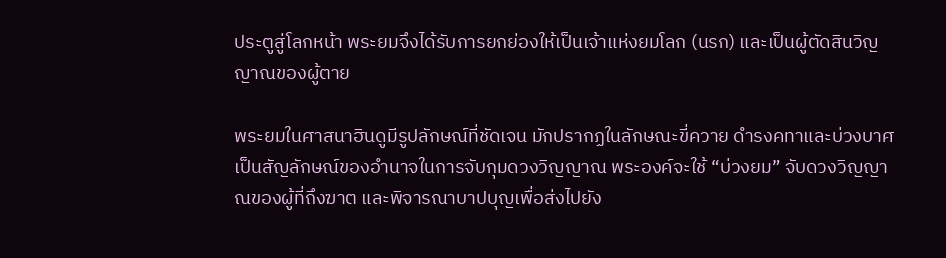ประตูสู่โลกหน้า พระยมจึงได้รับการยกย่องให้เป็นเจ้าแห่งยมโลก (นรก) และเป็นผู้ตัดสินวิญญาณของผู้ตาย

พระยมในศาสนาฮินดูมีรูปลักษณ์ที่ชัดเจน มักปรากฏในลักษณะขี่ควาย ดำรงคทาและบ่วงบาศ เป็นสัญลักษณ์ของอำนาจในการจับกุมดวงวิญญาณ พระองค์จะใช้ “บ่วงยม” จับดวงวิญญาณของผู้ที่ถึงฆาต และพิจารณาบาปบุญเพื่อส่งไปยัง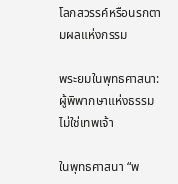โลกสวรรค์หรือนรกตามผลแห่งกรรม

พระยมในพุทธศาสนา: ผู้พิพากษาแห่งธรรม ไม่ใช่เทพเจ้า

ในพุทธศาสนา “พ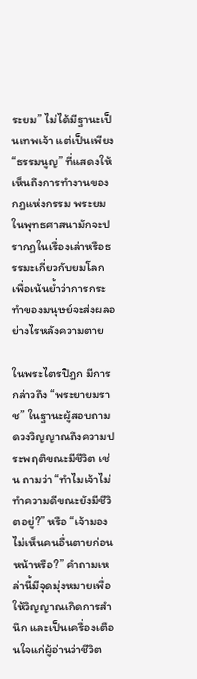ระยม” ไม่ได้มีฐานะเป็นเทพเจ้า แต่เป็นเพียง “ธรรมนูญ” ที่แสดงให้เห็นถึงการทำงานของกฎแห่งกรรม พระยมในพุทธศาสนามักจะปรากฏในเรื่องเล่าหรือธรรมะเกี่ยวกับยมโลก เพื่อเน้นย้ำว่าการกระทำของมนุษย์จะส่งผลอย่างไรหลังความตาย

ในพระไตรปิฎก มีการกล่าวถึง “พระยายมราช” ในฐานะผู้สอบถามดวงวิญญาณถึงความประพฤติขณะมีชีวิต เช่น ถามว่า “ทำไมเจ้าไม่ทำความดีขณะยังมีชีวิตอยู่?” หรือ “เจ้ามองไม่เห็นคนอื่นตายก่อนหน้าหรือ?” คำถามเหล่านี้มีจุดมุ่งหมายเพื่อให้วิญญาณเกิดการสำนึก และเป็นเครื่องเตือนใจแก่ผู้อ่านว่าชีวิต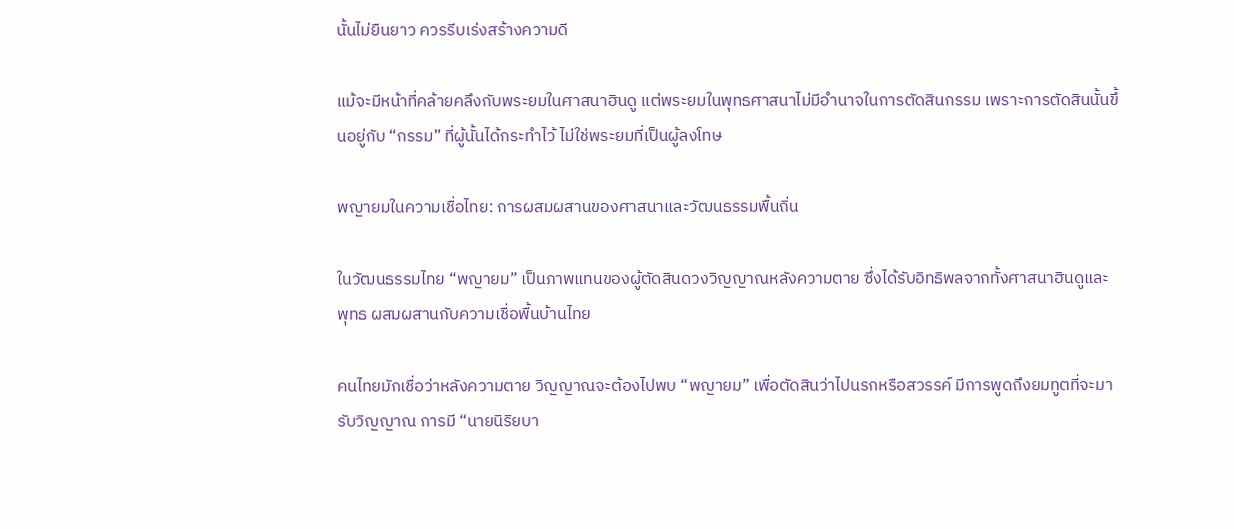นั้นไม่ยืนยาว ควรรีบเร่งสร้างความดี

แม้จะมีหน้าที่คล้ายคลึงกับพระยมในศาสนาฮินดู แต่พระยมในพุทธศาสนาไม่มีอำนาจในการตัดสินกรรม เพราะการตัดสินนั้นขึ้นอยู่กับ “กรรม” ที่ผู้นั้นได้กระทำไว้ ไม่ใช่พระยมที่เป็นผู้ลงโทษ

พญายมในความเชื่อไทย: การผสมผสานของศาสนาและวัฒนธรรมพื้นถิ่น

ในวัฒนธรรมไทย “พญายม” เป็นภาพแทนของผู้ตัดสินดวงวิญญาณหลังความตาย ซึ่งได้รับอิทธิพลจากทั้งศาสนาฮินดูและพุทธ ผสมผสานกับความเชื่อพื้นบ้านไทย

คนไทยมักเชื่อว่าหลังความตาย วิญญาณจะต้องไปพบ “พญายม” เพื่อตัดสินว่าไปนรกหรือสวรรค์ มีการพูดถึงยมทูตที่จะมารับวิญญาณ การมี “นายนิริยบา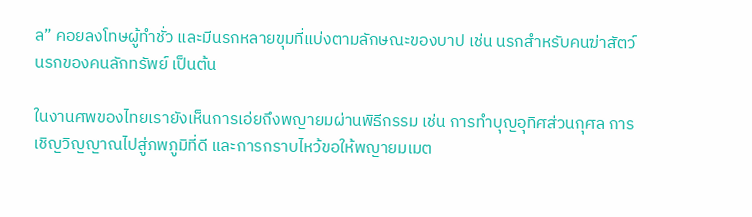ล” คอยลงโทษผู้ทำชั่ว และมีนรกหลายขุมที่แบ่งตามลักษณะของบาป เช่น นรกสำหรับคนฆ่าสัตว์ นรกของคนลักทรัพย์ เป็นต้น

ในงานศพของไทยเรายังเห็นการเอ่ยถึงพญายมผ่านพิธีกรรม เช่น การทำบุญอุทิศส่วนกุศล การเชิญวิญญาณไปสู่ภพภูมิที่ดี และการกราบไหว้ขอให้พญายมเมต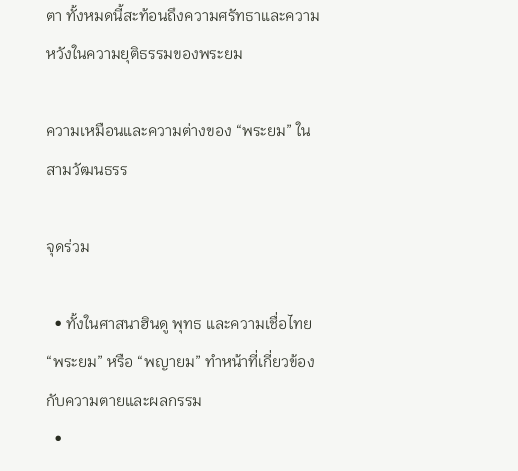ตา ทั้งหมดนี้สะท้อนถึงความศรัทธาและความหวังในความยุติธรรมของพระยม

ความเหมือนและความต่างของ “พระยม” ในสามวัฒนธรร

จุดร่วม

  • ทั้งในศาสนาฮินดู พุทธ และความเชื่อไทย “พระยม” หรือ “พญายม” ทำหน้าที่เกี่ยวข้องกับความตายและผลกรรม
  •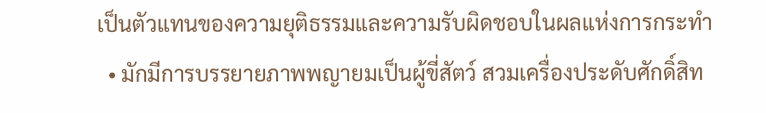เป็นตัวแทนของความยุติธรรมและความรับผิดชอบในผลแห่งการกระทำ
  • มักมีการบรรยายภาพพญายมเป็นผู้ขี่สัตว์ สวมเครื่องประดับศักดิ์สิท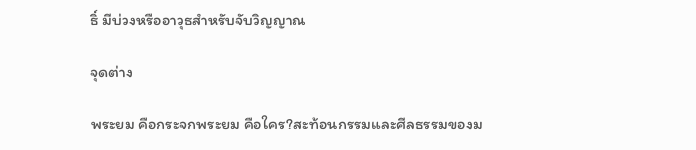ธิ์ มีบ่วงหรืออาวุธสำหรับจับวิญญาณ

จุดต่าง

พระยม คือกระจกพระยม คือใคร?สะท้อนกรรมและศีลธรรมของม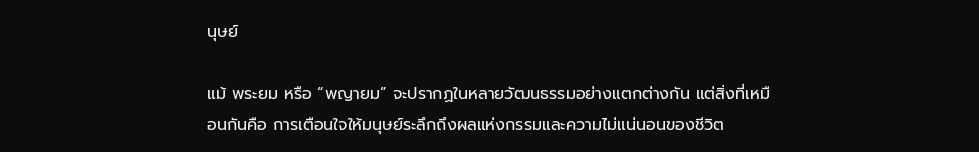นุษย์

แม้ พระยม หรือ “พญายม” จะปรากฏในหลายวัฒนธรรมอย่างแตกต่างกัน แต่สิ่งที่เหมือนกันคือ การเตือนใจให้มนุษย์ระลึกถึงผลแห่งกรรมและความไม่แน่นอนของชีวิต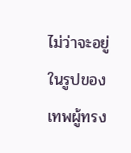ไม่ว่าจะอยู่ในรูปของเทพผู้ทรง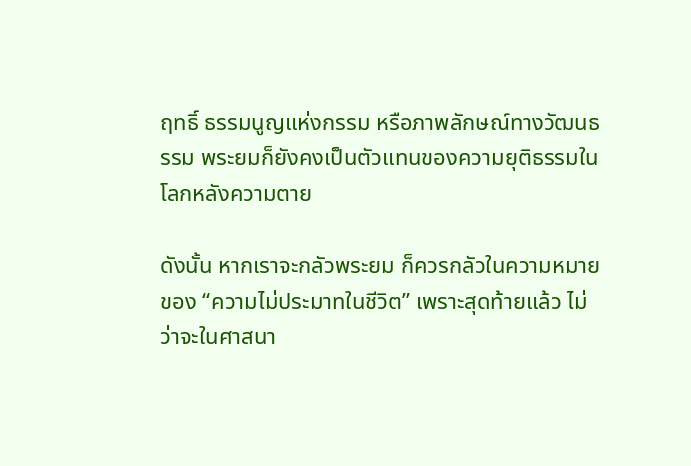ฤทธิ์ ธรรมนูญแห่งกรรม หรือภาพลักษณ์ทางวัฒนธรรม พระยมก็ยังคงเป็นตัวแทนของความยุติธรรมในโลกหลังความตาย

ดังนั้น หากเราจะกลัวพระยม ก็ควรกลัวในความหมายของ “ความไม่ประมาทในชีวิต” เพราะสุดท้ายแล้ว ไม่ว่าจะในศาสนา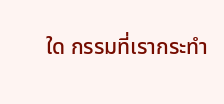ใด กรรมที่เรากระทำ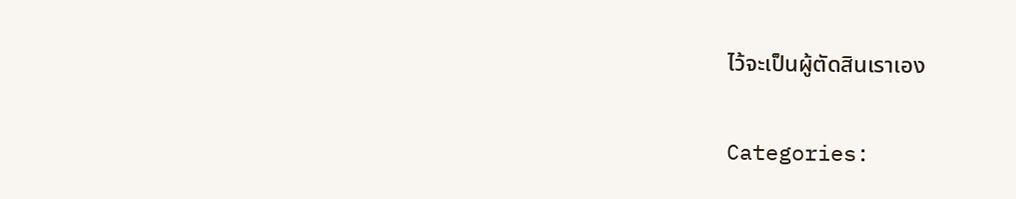ไว้จะเป็นผู้ตัดสินเราเอง

Categories: